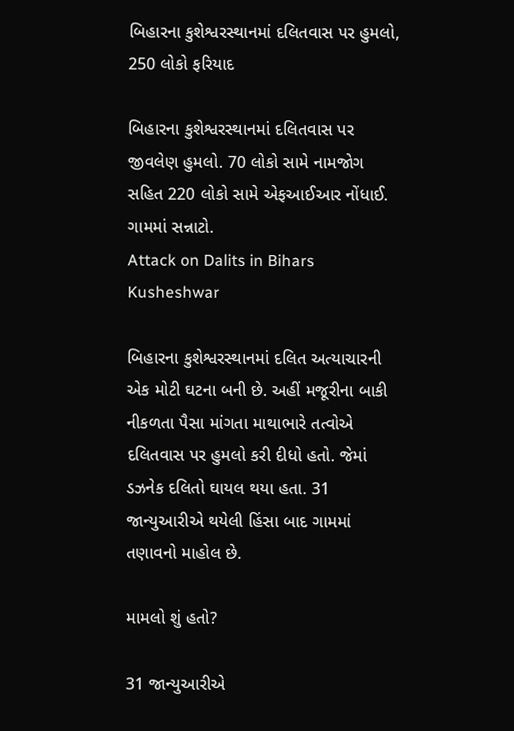બિહારના કુશેશ્વરસ્થાનમાં દલિતવાસ પર હુમલો, 250 લોકો ફરિયાદ

બિહારના કુશેશ્વરસ્થાનમાં દલિતવાસ પર જીવલેણ હુમલો. 70 લોકો સામે નામજોગ સહિત 220 લોકો સામે એફઆઈઆર નોંધાઈ. ગામમાં સન્નાટો.
Attack on Dalits in Bihars Kusheshwar

બિહારના કુશેશ્વરસ્થાનમાં દલિત અત્યાચારની એક મોટી ઘટના બની છે. અહીં મજૂરીના બાકી નીકળતા પૈસા માંગતા માથાભારે તત્વોએ દલિતવાસ પર હુમલો કરી દીધો હતો. જેમાં ડઝનેક દલિતો ઘાયલ થયા હતા. 31 જાન્યુઆરીએ થયેલી હિંસા બાદ ગામમાં તણાવનો માહોલ છે.

મામલો શું હતો?

31 જાન્યુઆરીએ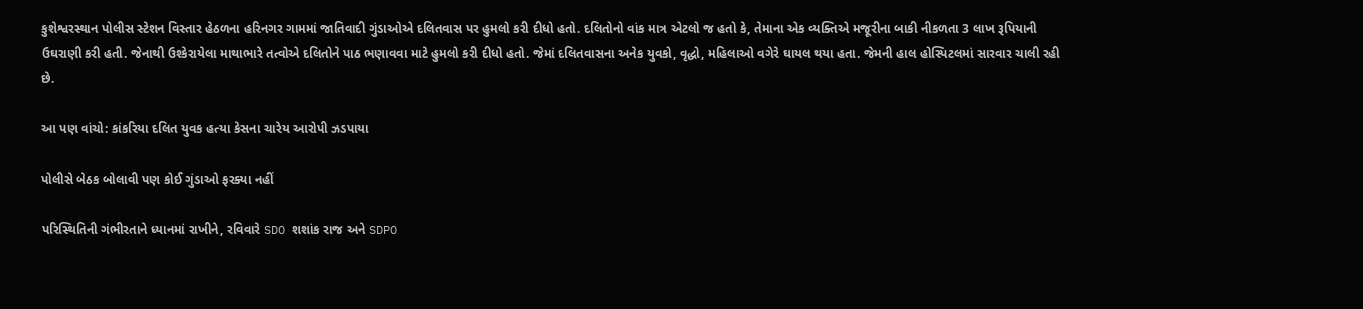કુશેશ્વરસ્થાન પોલીસ સ્ટેશન વિસ્તાર હેઠળના હરિનગર ગામમાં જાતિવાદી ગુંડાઓએ દલિતવાસ પર હુમલો કરી દીધો હતો. દલિતોનો વાંક માત્ર એટલો જ હતો કે, તેમાના એક વ્યક્તિએ મજૂરીના બાકી નીકળતા 3 લાખ રૂપિયાની ઉઘરાણી કરી હતી. જેનાથી ઉશ્કેરાયેલા માથાભારે તત્વોએ દલિતોને પાઠ ભણાવવા માટે હુમલો કરી દીધો હતો. જેમાં દલિતવાસના અનેક યુવકો, વૃદ્ધો, મહિલાઓ વગેરે ઘાયલ થયા હતા. જેમની હાલ હોસ્પિટલમાં સારવાર ચાલી રહી છે.

આ પણ વાંચો: કાંકરિયા દલિત યુવક હત્યા કેસના ચારેય આરોપી ઝડપાયા

પોલીસે બેઠક બોલાવી પણ કોઈ ગુંડાઓ ફરક્યા નહીં

પરિસ્થિતિની ગંભીરતાને ધ્યાનમાં રાખીને, રવિવારે SDO શશાંક રાજ અને SDPO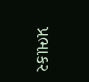પ્રભાકર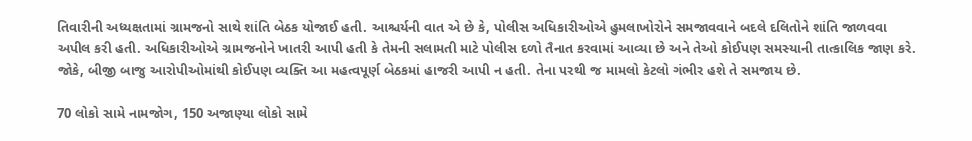તિવારીની અધ્યક્ષતામાં ગ્રામજનો સાથે શાંતિ બેઠક યોજાઈ હતી. આશ્ચર્યની વાત એ છે કે, પોલીસ અધિકારીઓએ હુમલાખોરોને સમજાવવાને બદલે દલિતોને શાંતિ જાળવવા અપીલ કરી હતી. અધિકારીઓએ ગ્રામજનોને ખાતરી આપી હતી કે તેમની સલામતી માટે પોલીસ દળો તૈનાત કરવામાં આવ્યા છે અને તેઓ કોઈપણ સમસ્યાની તાત્કાલિક જાણ કરે. જોકે, બીજી બાજુ આરોપીઓમાંથી કોઈપણ વ્યક્તિ આ મહત્વપૂર્ણ બેઠકમાં હાજરી આપી ન હતી. તેના પરથી જ મામલો કેટલો ગંભીર હશે તે સમજાય છે.

70 લોકો સામે નામજોગ, 150 અજાણ્યા લોકો સામે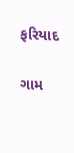ફરિયાદ

ગામ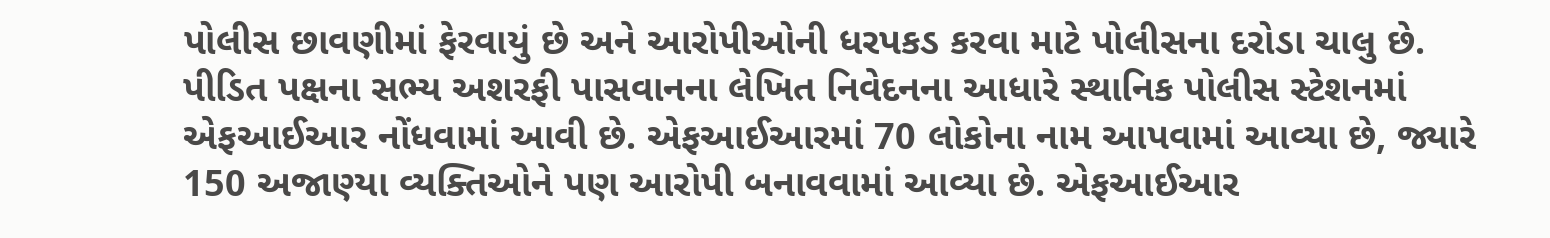પોલીસ છાવણીમાં ફેરવાયું છે અને આરોપીઓની ધરપકડ કરવા માટે પોલીસના દરોડા ચાલુ છે. પીડિત પક્ષના સભ્ય અશરફી પાસવાનના લેખિત નિવેદનના આધારે સ્થાનિક પોલીસ સ્ટેશનમાં એફઆઈઆર નોંધવામાં આવી છે. એફઆઈઆરમાં 70 લોકોના નામ આપવામાં આવ્યા છે, જ્યારે 150 અજાણ્યા વ્યક્તિઓને પણ આરોપી બનાવવામાં આવ્યા છે. એફઆઈઆર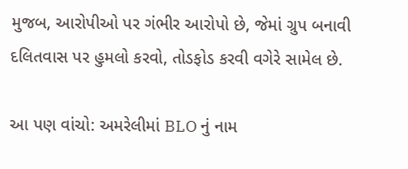મુજબ, આરોપીઓ પર ગંભીર આરોપો છે, જેમાં ગ્રુપ બનાવી દલિતવાસ પર હુમલો કરવો, તોડફોડ કરવી વગેરે સામેલ છે.

આ પણ વાંચો: અમરેલીમાં BLO નું નામ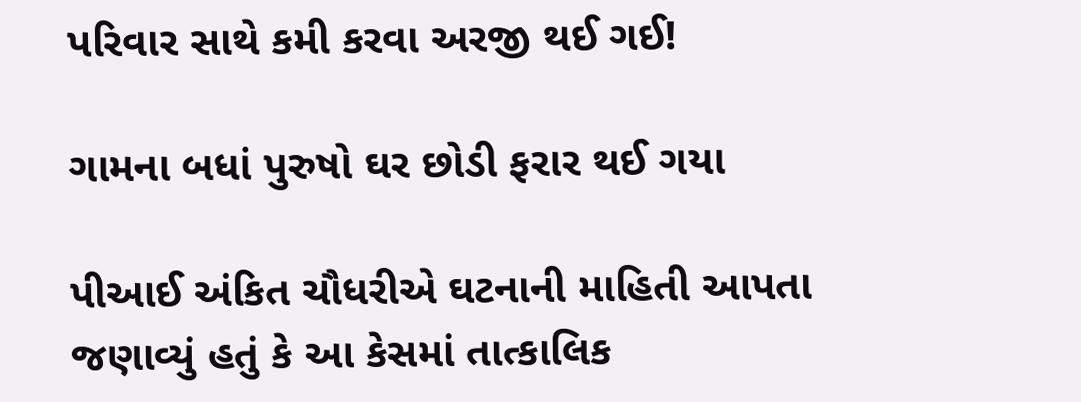પરિવાર સાથે કમી કરવા અરજી થઈ ગઈ!

ગામના બધાં પુરુષો ઘર છોડી ફરાર થઈ ગયા

પીઆઈ અંકિત ચૌધરીએ ઘટનાની માહિતી આપતા જણાવ્યું હતું કે આ કેસમાં તાત્કાલિક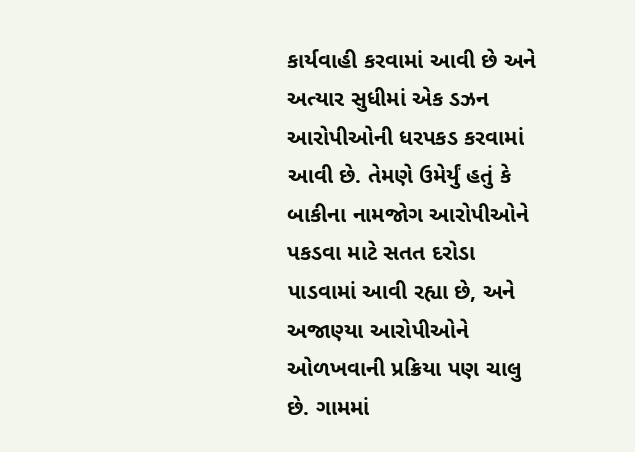કાર્યવાહી કરવામાં આવી છે અને અત્યાર સુધીમાં એક ડઝન આરોપીઓની ધરપકડ કરવામાં આવી છે. તેમણે ઉમેર્યું હતું કે બાકીના નામજોગ આરોપીઓને પકડવા માટે સતત દરોડા પાડવામાં આવી રહ્યા છે, અને અજાણ્યા આરોપીઓને ઓળખવાની પ્રક્રિયા પણ ચાલુ છે. ગામમાં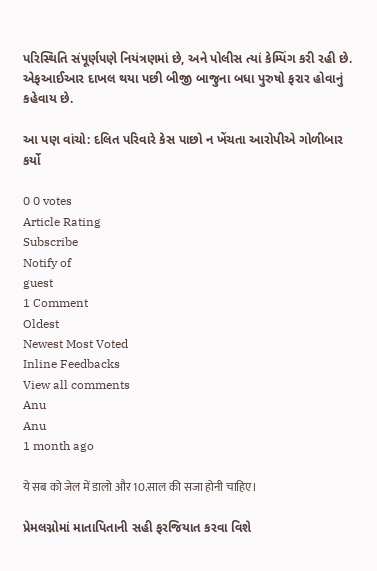પરિસ્થિતિ સંપૂર્ણપણે નિયંત્રણમાં છે, અને પોલીસ ત્યાં કેમ્પિંગ કરી રહી છે. એફઆઈઆર દાખલ થયા પછી બીજી બાજુના બધા પુરુષો ફરાર હોવાનું કહેવાય છે.

આ પણ વાંચો: દલિત પરિવારે કેસ પાછો ન ખેંચતા આરોપીએ ગોળીબાર કર્યો

0 0 votes
Article Rating
Subscribe
Notify of
guest
1 Comment
Oldest
Newest Most Voted
Inline Feedbacks
View all comments
Anu
Anu
1 month ago

ये सब को जेल में डालो और 10.साल की सजा होनी चाहिए।

પ્રેમલગ્નોમાં માતાપિતાની સહી ફરજિયાત કરવા વિશે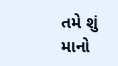તમે શું માનો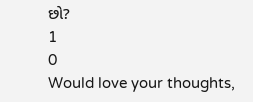છો?
1
0
Would love your thoughts,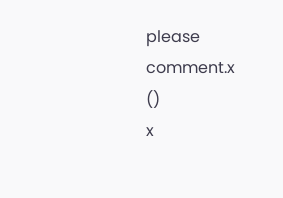please comment.x
()
x